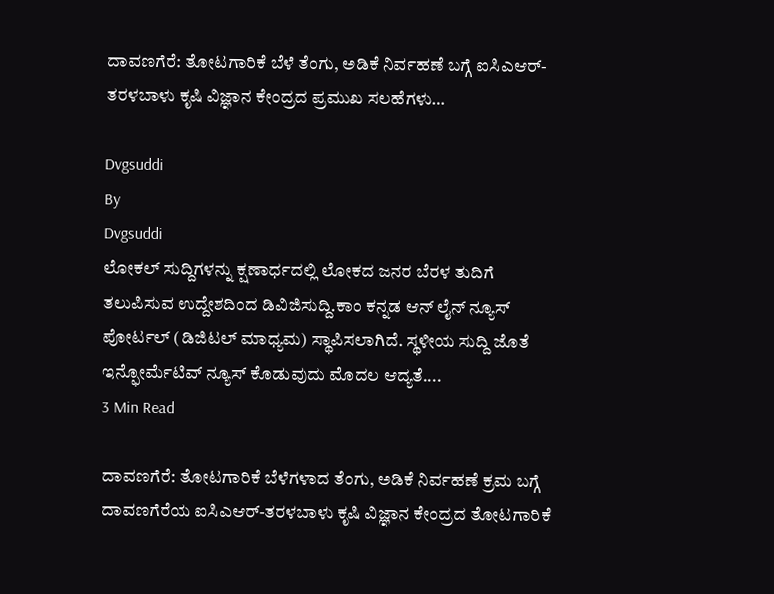ದಾವಣಗೆರೆ: ತೋಟಗಾರಿಕೆ ಬೆಳೆ ತೆಂಗು, ಅಡಿಕೆ ನಿರ್ವಹಣೆ ಬಗ್ಗೆ ಐಸಿಎಆರ್-ತರಳಬಾಳು ಕೃಷಿ ವಿಜ್ಞಾನ ಕೇಂದ್ರದ ಪ್ರಮುಖ ಸಲಹೆಗಳು…

Dvgsuddi
By
Dvgsuddi
ಲೋಕಲ್ ಸುದ್ದಿಗಳನ್ನು ಕ್ಷಣಾರ್ಧದಲ್ಲಿ ಲೋಕದ ಜನರ ಬೆರಳ ತುದಿಗೆ ತಲುಪಿಸುವ ಉದ್ದೇಶದಿಂದ ಡಿವಿಜಿಸುದ್ದಿ.ಕಾಂ ಕನ್ನಡ ಆನ್ ಲೈನ್ ನ್ಯೂಸ್ ಪೋರ್ಟಲ್ (ಡಿಜಿಟಲ್ ಮಾಧ್ಯಮ) ಸ್ಥಾಪಿಸಲಾಗಿದೆ. ಸ್ಥಳೀಯ ಸುದ್ದಿ ಜೊತೆ ಇನ್ಫೋರ್ಮೆಟಿವ್ ನ್ಯೂಸ್ ಕೊಡುವುದು ಮೊದಲ ಆದ್ಯತೆ....
3 Min Read

ದಾವಣಗೆರೆ: ತೋಟಗಾರಿಕೆ ಬೆಳೆಗಳಾದ ತೆಂಗು, ಅಡಿಕೆ ನಿರ್ವಹಣೆ ಕ್ರಮ ಬಗ್ಗೆ ದಾವಣಗೆರೆಯ ಐಸಿಎಆರ್-ತರಳಬಾಳು ಕೃಷಿ ವಿಜ್ಞಾನ ಕೇಂದ್ರದ ತೋಟಗಾರಿಕೆ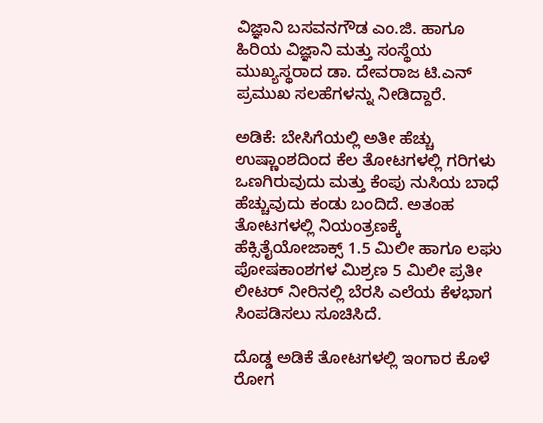ವಿಜ್ಞಾನಿ ಬಸವನಗೌಡ ಎಂ.ಜಿ. ಹಾಗೂ ಹಿರಿಯ ವಿಜ್ಞಾನಿ ಮತ್ತು ಸಂಸ್ಥೆಯ ಮುಖ್ಯಸ್ಥರಾದ ಡಾ. ದೇವರಾಜ ಟಿ.ಎನ್ ಪ್ರಮುಖ ಸಲಹೆಗಳನ್ನು ನೀಡಿದ್ದಾರೆ.

ಅಡಿಕೆ: ಬೇಸಿಗೆಯಲ್ಲಿ ಅತೀ ಹೆಚ್ಚು ಉಷ್ಣಾಂಶದಿಂದ ಕೆಲ ತೋಟಗಳಲ್ಲಿ ಗರಿಗಳು ಒಣಗಿರುವುದು ಮತ್ತು ಕೆಂಪು ನುಸಿಯ ಬಾಧೆ ಹೆಚ್ಚುವುದು ಕಂಡು ಬಂದಿದೆ. ಅತಂಹ ತೋಟಗಳಲ್ಲಿ ನಿಯಂತ್ರಣಕ್ಕೆ ಹೆಕ್ಸಿತೈಯೋಜಾಕ್ಸ್ 1.5 ಮಿಲೀ ಹಾಗೂ ಲಘು ಪೋಷಕಾಂಶಗಳ ಮಿಶ್ರಣ 5 ಮಿಲೀ ಪ್ರತೀ ಲೀಟರ್ ನೀರಿನಲ್ಲಿ ಬೆರಸಿ ಎಲೆಯ ಕೆಳಭಾಗ ಸಿಂಪಡಿಸಲು ಸೂಚಿಸಿದೆ.

ದೊಡ್ಡ ಅಡಿಕೆ ತೋಟಗಳಲ್ಲಿ ಇಂಗಾರ ಕೊಳೆ ರೋಗ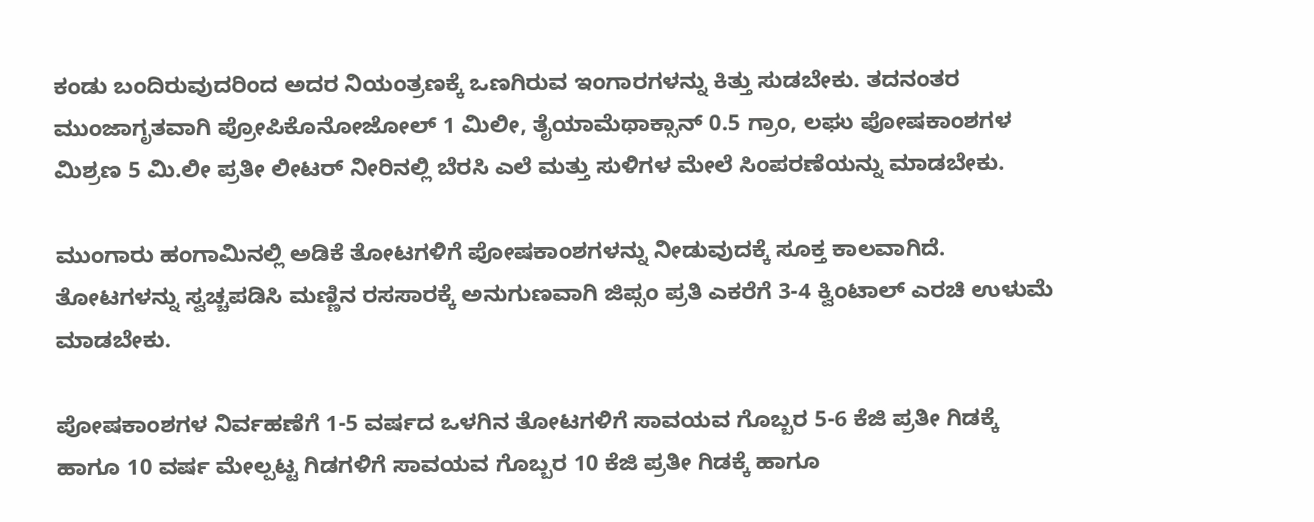ಕಂಡು ಬಂದಿರುವುದರಿಂದ ಅದರ ನಿಯಂತ್ರಣಕ್ಕೆ ಒಣಗಿರುವ ಇಂಗಾರಗಳನ್ನು ಕಿತ್ತು ಸುಡಬೇಕು. ತದನಂತರ ಮುಂಜಾಗೃತವಾಗಿ ಪ್ರೋಪಿಕೊನೋಜೋಲ್ 1 ಮಿಲೀ, ತೈಯಾಮೆಥಾಕ್ಸಾನ್ 0.5 ಗ್ರಾಂ, ಲಘು ಪೋಷಕಾಂಶಗಳ ಮಿಶ್ರಣ 5 ಮಿ.ಲೀ ಪ್ರತೀ ಲೀಟರ್ ನೀರಿನಲ್ಲಿ ಬೆರಸಿ ಎಲೆ ಮತ್ತು ಸುಳಿಗಳ ಮೇಲೆ ಸಿಂಪರಣೆಯನ್ನು ಮಾಡಬೇಕು.

ಮುಂಗಾರು ಹಂಗಾಮಿನಲ್ಲಿ ಅಡಿಕೆ ತೋಟಗಳಿಗೆ ಪೋಷಕಾಂಶಗಳನ್ನು ನೀಡುವುದಕ್ಕೆ ಸೂಕ್ತ ಕಾಲವಾಗಿದೆ. ತೋಟಗಳನ್ನು ಸ್ವಚ್ಚಪಡಿಸಿ ಮಣ್ಣಿನ ರಸಸಾರಕ್ಕೆ ಅನುಗುಣವಾಗಿ ಜಿಪ್ಸಂ ಪ್ರತಿ ಎಕರೆಗೆ 3-4 ಕ್ವಿಂಟಾಲ್‌ ಎರಚಿ ಉಳುಮೆ ಮಾಡಬೇಕು.

ಪೋಷಕಾಂಶಗಳ ನಿರ್ವಹಣೆಗೆ 1-5 ವರ್ಷದ ಒಳಗಿನ ತೋಟಗಳಿಗೆ ಸಾವಯವ ಗೊಬ್ಬರ 5-6 ಕೆಜಿ ಪ್ರತೀ ಗಿಡಕ್ಕೆ ಹಾಗೂ 10 ವರ್ಷ ಮೇಲ್ಪಟ್ಟ ಗಿಡಗಳಿಗೆ ಸಾವಯವ ಗೊಬ್ಬರ 10 ಕೆಜಿ ಪ್ರತೀ ಗಿಡಕ್ಕೆ ಹಾಗೂ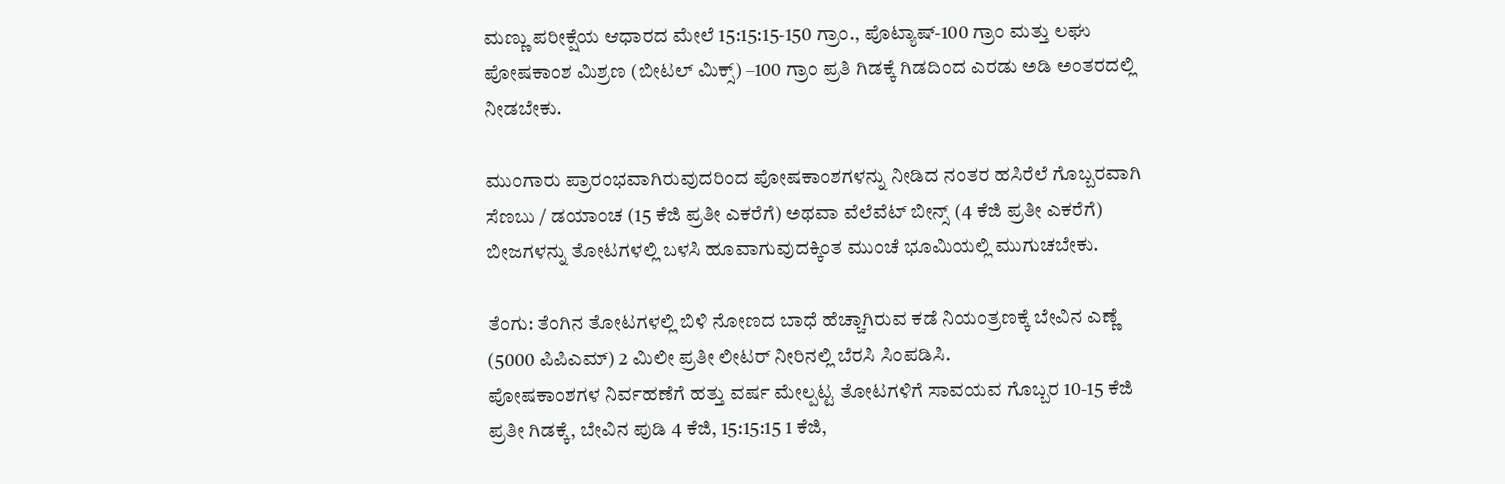ಮಣ್ಣು ಪರೀಕ್ಷೆಯ ಆಧಾರದ ಮೇಲೆ 15:15:15-150 ಗ್ರಾಂ., ಪೊಟ್ಯಾಷ್-100 ಗ್ರಾಂ ಮತ್ತು ಲಘು ಪೋಷಕಾಂಶ ಮಿಶ್ರಣ (ಬೀಟಲ್ ಮಿಕ್ಸ್) –100 ಗ್ರಾಂ ಪ್ರತಿ ಗಿಡಕ್ಕೆ ಗಿಡದಿಂದ ಎರಡು ಅಡಿ ಅಂತರದಲ್ಲಿ ನೀಡಬೇಕು.

ಮುಂಗಾರು ಪ್ರಾರಂಭವಾಗಿರುವುದರಿಂದ ಪೋಷಕಾಂಶಗಳನ್ನು ನೀಡಿದ ನಂತರ ಹಸಿರೆಲೆ ಗೊಬ್ಬರವಾಗಿ ಸೆಣಬು / ಡಯಾಂಚ (15 ಕೆಜಿ ಪ್ರತೀ ಎಕರೆಗೆ) ಅಥವಾ ವೆಲೆವೆಟ್ ಬೀನ್ಸ್ (4 ಕೆಜಿ ಪ್ರತೀ ಎಕರೆಗೆ) ಬೀಜಗಳನ್ನು ತೋಟಗಳಲ್ಲಿ ಬಳಸಿ ಹೂವಾಗುವುದಕ್ಕಿಂತ ಮುಂಚೆ ಭೂಮಿಯಲ್ಲಿ ಮುಗುಚಬೇಕು.

ತೆಂಗು: ತೆಂಗಿನ ತೋಟಗಳಲ್ಲಿ ಬಿಳಿ ನೋಣದ ಬಾಧೆ ಹೆಚ್ಚಾಗಿರುವ ಕಡೆ ನಿಯಂತ್ರಣಕ್ಕೆ ಬೇವಿನ ಎಣ್ಣೆ (5000 ಪಿಪಿಎಮ್) 2 ಮಿಲೀ ಪ್ರತೀ ಲೀಟರ್ ನೀರಿನಲ್ಲಿ ಬೆರಸಿ ಸಿಂಪಡಿಸಿ.
ಪೋಷಕಾಂಶಗಳ ನಿರ್ವಹಣೆಗೆ ಹತ್ತು ವರ್ಷ ಮೇಲ್ಪಟ್ಟ ತೋಟಗಳಿಗೆ ಸಾವಯವ ಗೊಬ್ಬರ 10-15 ಕೆಜಿ ಪ್ರತೀ ಗಿಡಕ್ಕೆ, ಬೇವಿನ ಪುಡಿ 4 ಕೆಜಿ, 15:15:15 1 ಕೆಜಿ,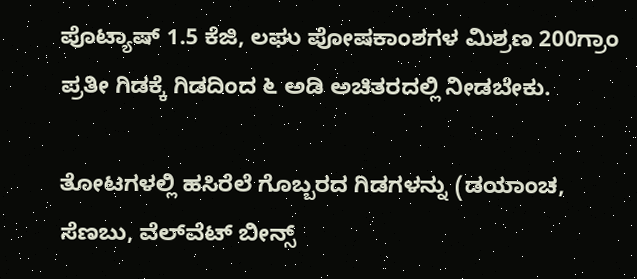ಪೊಟ್ಯಾಷ್ 1.5 ಕೆಜಿ, ಲಘು ಪೋಷಕಾಂಶಗಳ ಮಿಶ್ರಣ 200ಗ್ರಾಂ ಪ್ರತೀ ಗಿಡಕ್ಕೆ ಗಿಡದಿಂದ ೬ ಅಡಿ ಅಚಿತರದಲ್ಲಿ ನೀಡಬೇಕು.

ತೋಟಗಳಲ್ಲಿ ಹಸಿರೆಲೆ ಗೊಬ್ಬರದ ಗಿಡಗಳನ್ನು (ಡಯಾಂಚ, ಸೆಣಬು, ವೆಲ್‌ವೆಟ್ ಬೀನ್ಸ್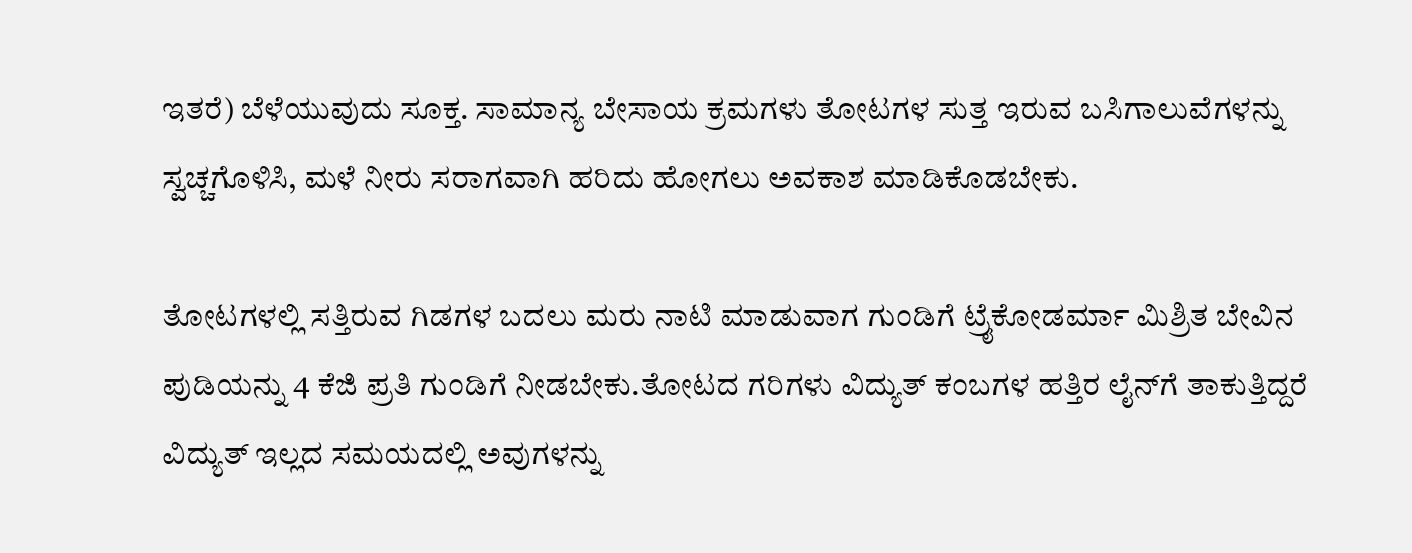ಇತರೆ) ಬೆಳೆಯುವುದು ಸೂಕ್ತ. ಸಾಮಾನ್ಯ ಬೇಸಾಯ ಕ್ರಮಗಳು ತೋಟಗಳ ಸುತ್ತ ಇರುವ ಬಸಿಗಾಲುವೆಗಳನ್ನು ಸ್ವಚ್ಚಗೊಳಿಸಿ, ಮಳೆ ನೀರು ಸರಾಗವಾಗಿ ಹರಿದು ಹೋಗಲು ಅವಕಾಶ ಮಾಡಿಕೊಡಬೇಕು.

ತೋಟಗಳಲ್ಲಿ ಸತ್ತಿರುವ ಗಿಡಗಳ ಬದಲು ಮರು ನಾಟಿ ಮಾಡುವಾಗ ಗುಂಡಿಗೆ ಟ್ರೈಕೋಡರ್ಮಾ ಮಿಶ್ರಿತ ಬೇವಿನ ಪುಡಿಯನ್ನು 4 ಕೆಜಿ ಪ್ರತಿ ಗುಂಡಿಗೆ ನೀಡಬೇಕು.ತೋಟದ ಗರಿಗಳು ವಿದ್ಯುತ್ ಕಂಬಗಳ ಹತ್ತಿರ ಲೈನ್‌ಗೆ ತಾಕುತ್ತಿದ್ದರೆ ವಿದ್ಯುತ್ ಇಲ್ಲದ ಸಮಯದಲ್ಲಿ ಅವುಗಳನ್ನು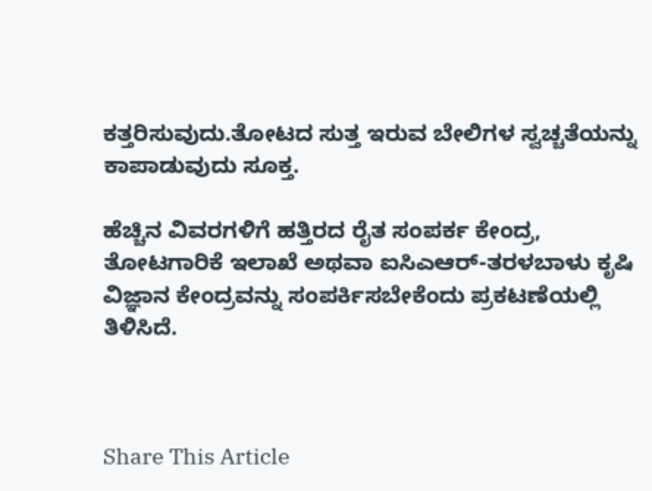ಕತ್ತರಿಸುವುದು.ತೋಟದ ಸುತ್ತ ಇರುವ ಬೇಲಿಗಳ ಸ್ವಚ್ಚತೆಯನ್ನು ಕಾಪಾಡುವುದು ಸೂಕ್ತ.

ಹೆಚ್ಚಿನ ವಿವರಗಳಿಗೆ ಹತ್ತಿರದ ರೈತ ಸಂಪರ್ಕ ಕೇಂದ್ರ, ತೋಟಗಾರಿಕೆ ಇಲಾಖೆ ಅಥವಾ ಐಸಿಎಆರ್-ತರಳಬಾಳು ಕೃಷಿ ವಿಜ್ಞಾನ ಕೇಂದ್ರವನ್ನು ಸಂಪರ್ಕಿಸಬೇಕೆಂದು ಪ್ರಕಟಣೆಯಲ್ಲಿ ತಿಳಿಸಿದೆ.



Share This Article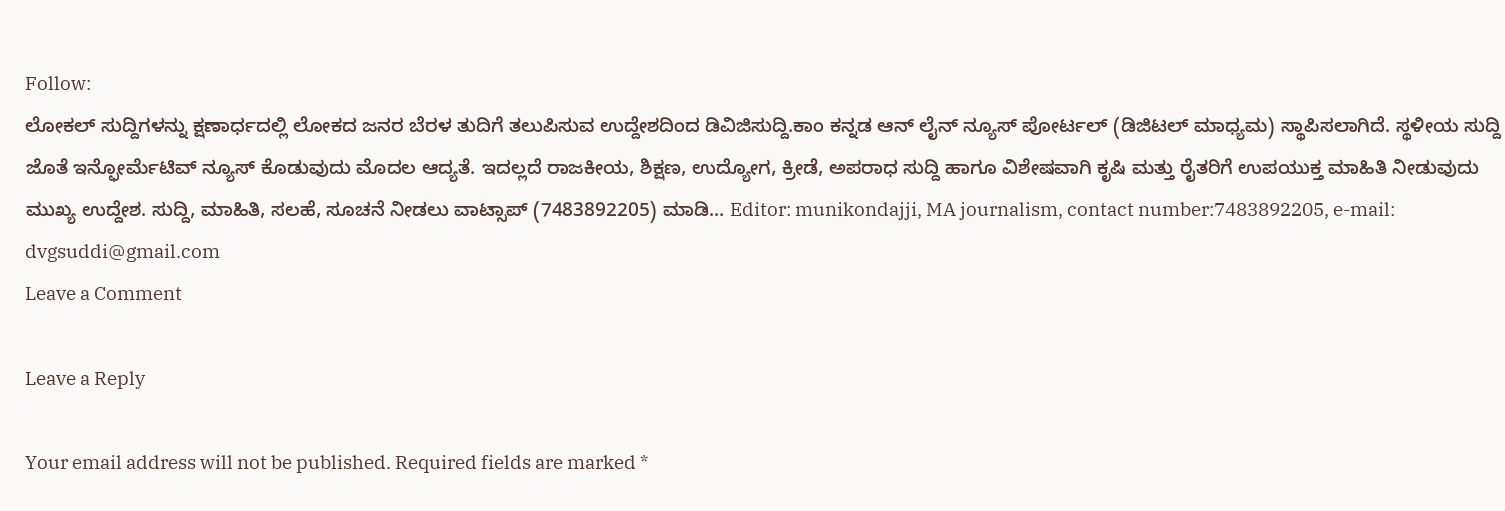Follow:
ಲೋಕಲ್ ಸುದ್ದಿಗಳನ್ನು ಕ್ಷಣಾರ್ಧದಲ್ಲಿ ಲೋಕದ ಜನರ ಬೆರಳ ತುದಿಗೆ ತಲುಪಿಸುವ ಉದ್ದೇಶದಿಂದ ಡಿವಿಜಿಸುದ್ದಿ.ಕಾಂ ಕನ್ನಡ ಆನ್ ಲೈನ್ ನ್ಯೂಸ್ ಪೋರ್ಟಲ್ (ಡಿಜಿಟಲ್ ಮಾಧ್ಯಮ) ಸ್ಥಾಪಿಸಲಾಗಿದೆ. ಸ್ಥಳೀಯ ಸುದ್ದಿ ಜೊತೆ ಇನ್ಫೋರ್ಮೆಟಿವ್ ನ್ಯೂಸ್ ಕೊಡುವುದು ಮೊದಲ ಆದ್ಯತೆ. ಇದಲ್ಲದೆ ರಾಜಕೀಯ, ಶಿಕ್ಷಣ, ಉದ್ಯೋಗ, ಕ್ರೀಡೆ, ಅಪರಾಧ ಸುದ್ದಿ ಹಾಗೂ ವಿಶೇಷವಾಗಿ ಕೃಷಿ ಮತ್ತು ರೈತರಿಗೆ ಉಪಯುಕ್ತ ಮಾಹಿತಿ ನೀಡುವುದು ಮುಖ್ಯ ಉದ್ದೇಶ. ಸುದ್ದಿ, ಮಾಹಿತಿ, ಸಲಹೆ, ಸೂಚನೆ ನೀಡಲು ವಾಟ್ಸಾಪ್ (7483892205) ಮಾಡಿ... Editor: munikondajji, MA journalism, contact number:7483892205, e-mail: dvgsuddi@gmail.com
Leave a Comment

Leave a Reply

Your email address will not be published. Required fields are marked *